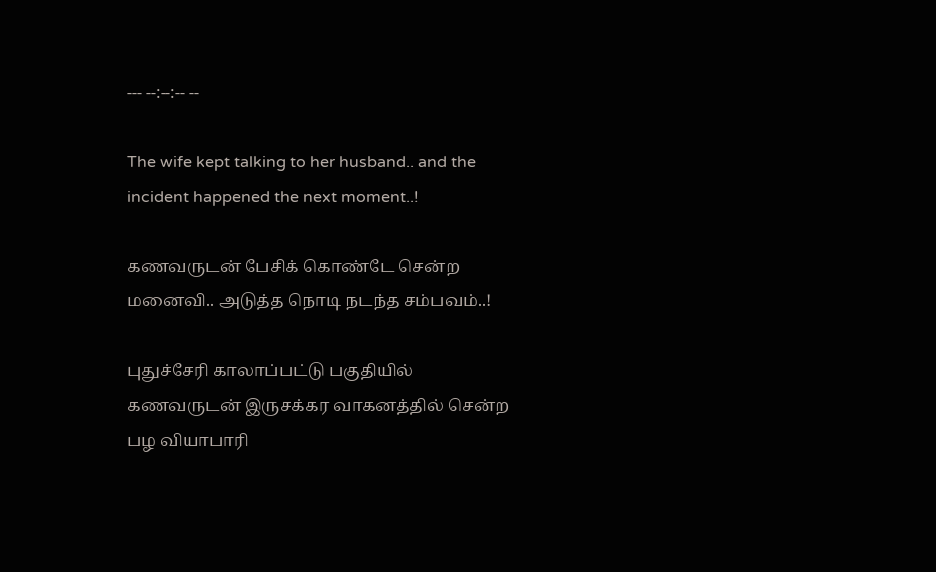--- --:--:-- --

The wife kept talking to her husband.. and the incident happened the next moment..!

கணவருடன் பேசிக் கொண்டே சென்ற மனைவி.. அடுத்த நொடி நடந்த சம்பவம்..!

புதுச்சேரி காலாப்பட்டு பகுதியில் கணவருடன் இருசக்கர வாகனத்தில் சென்ற பழ வியாபாரி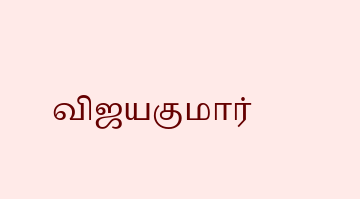விஜயகுமார்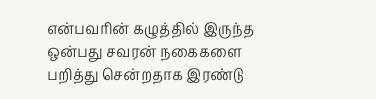என்பவரின் கழுத்தில் இருந்த ஒன்பது சவரன் நகைகளை பறித்து சென்றதாக இரண்டு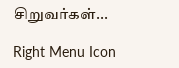சிறுவர்கள்...

Right Menu Icon